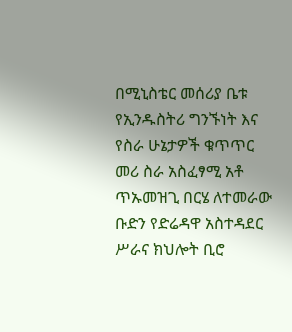በሚኒስቴር መሰሪያ ቤቱ የኢንዱስትሪ ግንኙነት እና የስራ ሁኔታዎች ቁጥጥር መሪ ስራ አስፈፃሚ አቶ ጥኡመዝጊ በርሄ ለተመራው ቡድን የድሬዳዋ አስተዳደር ሥራና ክህሎት ቢሮ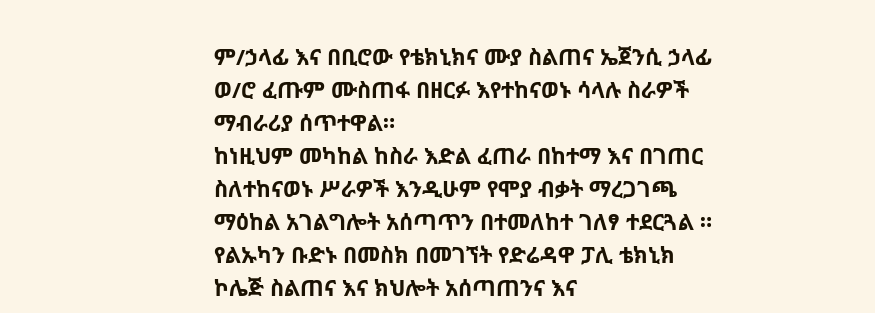ም/ኃላፊ እና በቢሮው የቴክኒክና ሙያ ስልጠና ኤጀንሲ ኃላፊ ወ/ሮ ፈጡም ሙስጠፋ በዘርፉ እየተከናወኑ ሳላሉ ስራዎች ማብራሪያ ሰጥተዋል።
ከነዚህም መካከል ከስራ እድል ፈጠራ በከተማ እና በገጠር ስለተከናወኑ ሥራዎች እንዲሁም የሞያ ብቃት ማረጋገጫ ማዕከል አገልግሎት አሰጣጥን በተመለከተ ገለፃ ተደርጓል ።
የልኡካን ቡድኑ በመስክ በመገኘት የድሬዳዋ ፓሊ ቴክኒክ ኮሌጅ ስልጠና እና ክህሎት አሰጣጠንና እና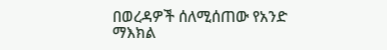በወረዳዎች ሰለሚሰጠው የአንድ ማእክል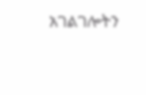አገልገሎትን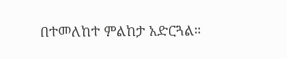በተመለከተ ምልከታ አድርጓል።